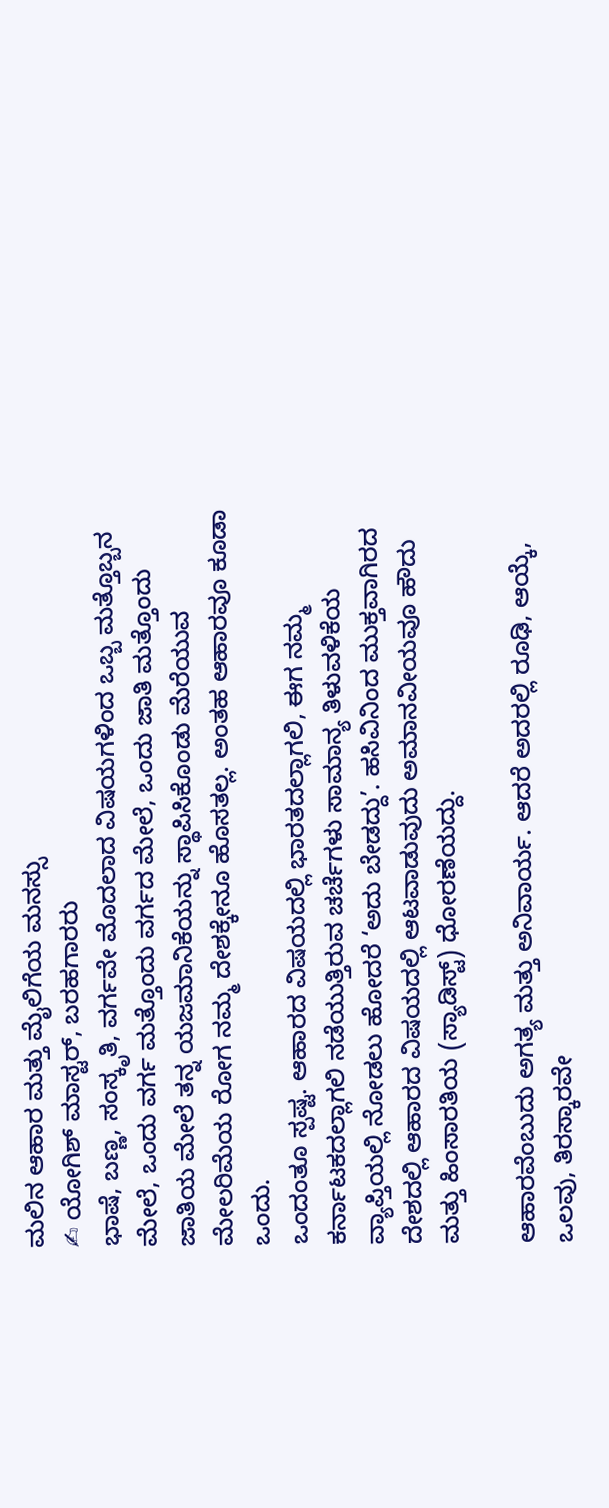ಮಲಿನ ಆಹಾರ ಮತ್ತು ಮೈಲಿಗೆಯ ಮನಸ್ಸು
✍ ಯೋಗಿಶ್ ಮಾಸ್ಟರ್, ಬರಹಗಾರರು
ಭಾಷೆ, ಬಣ್ಣ, ಸಂಸ್ಕೃತಿ, ವರ್ಗವೇ ಮೊದಲಾದ ವಿಷಯಗಳಿಂದ ಒಬ್ಬ ಮತ್ತೊಬ್ಬನ ಮೇಲೆ, ಒಂದು ವರ್ಗ ಮತ್ತೊಂದು ವರ್ಗದ ಮೇಲೆ, ಒಂದು ಜಾತಿ ಮತ್ತೊಂದು ಜಾತಿಯ ಮೇಲೆ ತನ್ನ ಯಜಮಾನಿಕೆಯನ್ನು ಸ್ಥಾಪಿಸಿಕೊಂಡು ಮೆರೆಯುವ ಮೇಲರಿಮೆಯ ರೋಗ ನಮ್ಮ ದೇಶಕ್ಕೇನೂ ಹೊಸತಲ್ಲ. ಅಂತಹ ಆಹಾರವೂ ಕೂಡಾ ಒಂದು.
ಒಂದಂತೂ ಸ್ಪಷ್ಟ. ಆಹಾರದ ವಿಷಯದಲ್ಲಿ ಭಾರತದಲ್ಲಾಗಲಿ, ಈಗ ನಮ್ಮ ಕರ್ನಾಟಕದಲ್ಲಾಗಲಿ ನಡೆಯುತ್ತಿರುವ ಚರ್ಚೆಗಳು ಸಾಮಾನ್ಯ ತಿಳುವಳಿಕೆಯ ವ್ಯಾಪ್ತಿಯಲ್ಲಿ ನೋಡಲು ಹೋದರೆ ‘ಅದು ಬೇಡದ್ದು’. ಹಸಿವಿನಿಂದ ಮುಕ್ತವಾಗಿರದ ದೇಶದಲ್ಲಿ ಆಹಾರದ ವಿಷಯದಲ್ಲಿ ಆಟವಾಡುವುದು ಅಮಾನವೀಯವೂ ಹೌದು ಮತ್ತು ಹಿಂಸಾರತಿಯ (ಸ್ಯಾಡಿಸ್ಟ್) ಧೋರಣೆಯದ್ದು.

ಆಹಾರವೆಂಬುದು ಅಗತ್ಯ ಮತ್ತು ಅನಿವಾರ್ಯ. ಆದರೆ ಅದರಲ್ಲಿ ರೂಢಿ, ಆಯ್ಕೆ, ಒಲವು, ತಿರಸ್ಕಾರವೇ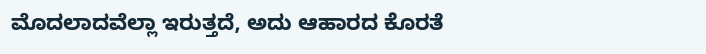ಮೊದಲಾದವೆಲ್ಲಾ ಇರುತ್ತದೆ, ಅದು ಆಹಾರದ ಕೊರತೆ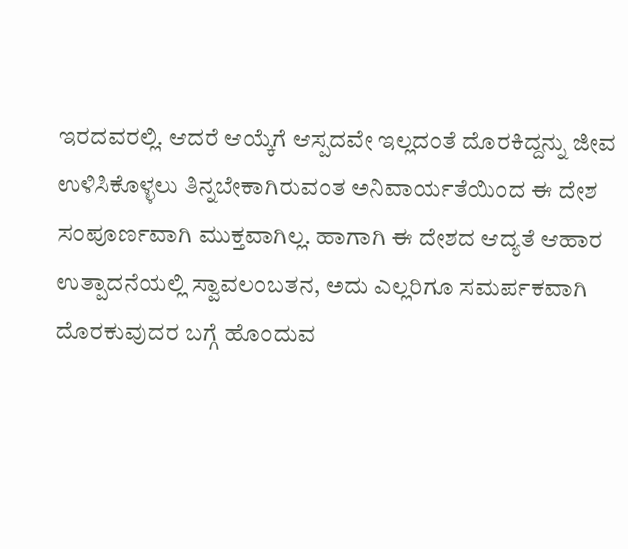ಇರದವರಲ್ಲಿ. ಆದರೆ ಆಯ್ಕೆಗೆ ಆಸ್ಪದವೇ ಇಲ್ಲದಂತೆ ದೊರಕಿದ್ದನ್ನು ಜೀವ ಉಳಿಸಿಕೊಳ್ಳಲು ತಿನ್ನಬೇಕಾಗಿರುವಂತ ಅನಿವಾರ್ಯತೆಯಿಂದ ಈ ದೇಶ ಸಂಪೂರ್ಣವಾಗಿ ಮುಕ್ತವಾಗಿಲ್ಲ. ಹಾಗಾಗಿ ಈ ದೇಶದ ಆದ್ಯತೆ ಆಹಾರ ಉತ್ಪಾದನೆಯಲ್ಲಿ ಸ್ವಾವಲಂಬತನ, ಅದು ಎಲ್ಲರಿಗೂ ಸಮರ್ಪಕವಾಗಿ ದೊರಕುವುದರ ಬಗ್ಗೆ ಹೊಂದುವ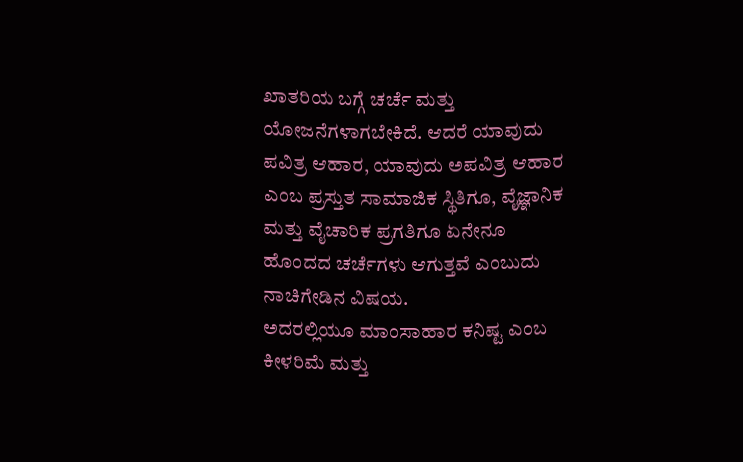ಖಾತರಿಯ ಬಗ್ಗೆ ಚರ್ಚೆ ಮತ್ತು ಯೋಜನೆಗಳಾಗಬೇಕಿದೆ. ಆದರೆ ಯಾವುದು ಪವಿತ್ರ ಆಹಾರ, ಯಾವುದು ಅಪವಿತ್ರ ಆಹಾರ ಎಂಬ ಪ್ರಸ್ತುತ ಸಾಮಾಜಿಕ ಸ್ಥಿತಿಗೂ, ವೈಜ್ಞಾನಿಕ ಮತ್ತು ವೈಚಾರಿಕ ಪ್ರಗತಿಗೂ ಏನೇನೂ ಹೊಂದದ ಚರ್ಚೆಗಳು ಆಗುತ್ತವೆ ಎಂಬುದು ನಾಚಿಗೇಡಿನ ವಿಷಯ.
ಅದರಲ್ಲಿಯೂ ಮಾಂಸಾಹಾರ ಕನಿಷ್ಟ ಎಂಬ ಕೀಳರಿಮೆ ಮತ್ತು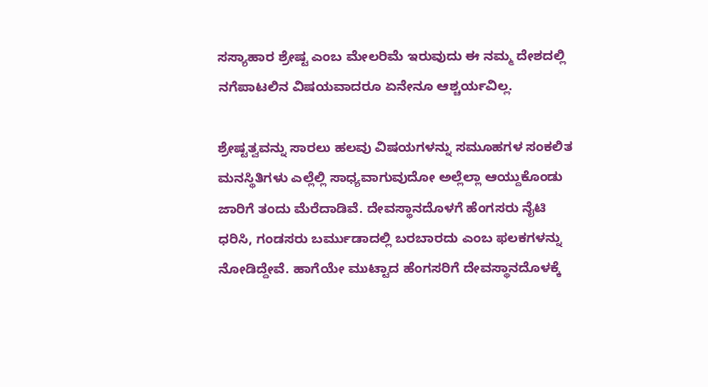ಸಸ್ಯಾಹಾರ ಶ್ರೇಷ್ಟ ಎಂಬ ಮೇಲರಿಮೆ ಇರುವುದು ಈ ನಮ್ಮ ದೇಶದಲ್ಲಿ ನಗೆಪಾಟಲಿನ ವಿಷಯವಾದರೂ ಏನೇನೂ ಆಶ್ಚರ್ಯವಿಲ್ಲ.

ಶ್ರೇಷ್ಟತ್ವವನ್ನು ಸಾರಲು ಹಲವು ವಿಷಯಗಳನ್ನು ಸಮೂಹಗಳ ಸಂಕಲಿತ ಮನಸ್ಥಿತಿಗಳು ಎಲ್ಲೆಲ್ಲಿ ಸಾಧ್ಯವಾಗುವುದೋ ಅಲ್ಲೆಲ್ಲಾ ಆಯ್ದುಕೊಂಡು ಜಾರಿಗೆ ತಂದು ಮೆರೆದಾಡಿವೆ. ದೇವಸ್ಥಾನದೊಳಗೆ ಹೆಂಗಸರು ನೈಟಿ ಧರಿಸಿ, ಗಂಡಸರು ಬರ್ಮುಡಾದಲ್ಲಿ ಬರಬಾರದು ಎಂಬ ಫಲಕಗಳನ್ನು ನೋಡಿದ್ದೇವೆ. ಹಾಗೆಯೇ ಮುಟ್ಟಾದ ಹೆಂಗಸರಿಗೆ ದೇವಸ್ಥಾನದೊಳಕ್ಕೆ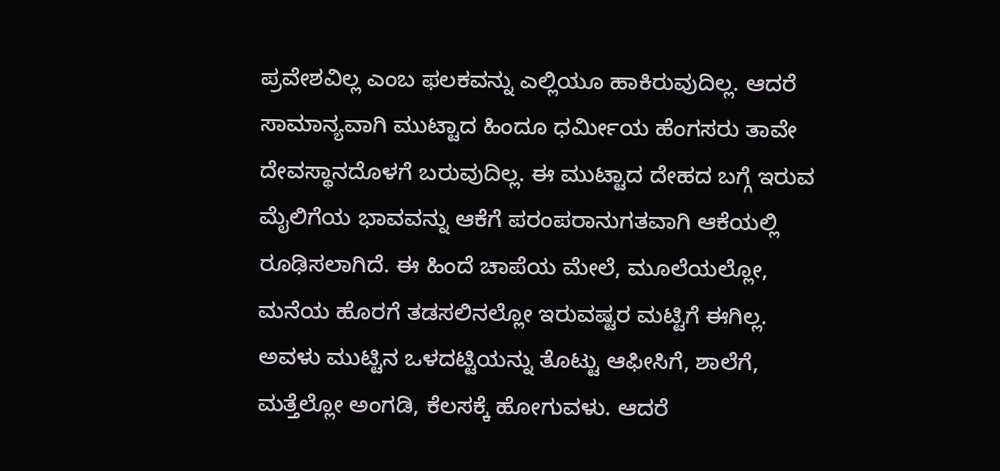ಪ್ರವೇಶವಿಲ್ಲ ಎಂಬ ಫಲಕವನ್ನು ಎಲ್ಲಿಯೂ ಹಾಕಿರುವುದಿಲ್ಲ. ಆದರೆ ಸಾಮಾನ್ಯವಾಗಿ ಮುಟ್ಟಾದ ಹಿಂದೂ ಧರ್ಮೀಯ ಹೆಂಗಸರು ತಾವೇ ದೇವಸ್ಥಾನದೊಳಗೆ ಬರುವುದಿಲ್ಲ. ಈ ಮುಟ್ಟಾದ ದೇಹದ ಬಗ್ಗೆ ಇರುವ ಮೈಲಿಗೆಯ ಭಾವವನ್ನು ಆಕೆಗೆ ಪರಂಪರಾನುಗತವಾಗಿ ಆಕೆಯಲ್ಲಿ ರೂಢಿಸಲಾಗಿದೆ. ಈ ಹಿಂದೆ ಚಾಪೆಯ ಮೇಲೆ, ಮೂಲೆಯಲ್ಲೋ, ಮನೆಯ ಹೊರಗೆ ತಡಸಲಿನಲ್ಲೋ ಇರುವಷ್ಟರ ಮಟ್ಟಿಗೆ ಈಗಿಲ್ಲ. ಅವಳು ಮುಟ್ಟಿನ ಒಳದಟ್ಟಿಯನ್ನು ತೊಟ್ಟು ಆಫೀಸಿಗೆ, ಶಾಲೆಗೆ, ಮತ್ತೆಲ್ಲೋ ಅಂಗಡಿ, ಕೆಲಸಕ್ಕೆ ಹೋಗುವಳು. ಆದರೆ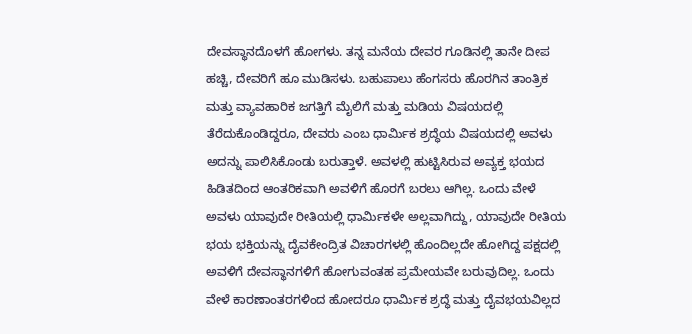ದೇವಸ್ಥಾನದೊಳಗೆ ಹೋಗಳು. ತನ್ನ ಮನೆಯ ದೇವರ ಗೂಡಿನಲ್ಲಿ ತಾನೇ ದೀಪ ಹಚ್ಚಿ, ದೇವರಿಗೆ ಹೂ ಮುಡಿಸಳು. ಬಹುಪಾಲು ಹೆಂಗಸರು ಹೊರಗಿನ ತಾಂತ್ರಿಕ ಮತ್ತು ವ್ಯಾವಹಾರಿಕ ಜಗತ್ತಿಗೆ ಮೈಲಿಗೆ ಮತ್ತು ಮಡಿಯ ವಿಷಯದಲ್ಲಿ ತೆರೆದುಕೊಂಡಿದ್ದರೂ, ದೇವರು ಎಂಬ ಧಾರ್ಮಿಕ ಶ್ರದ್ಧೆಯ ವಿಷಯದಲ್ಲಿ ಅವಳು ಅದನ್ನು ಪಾಲಿಸಿಕೊಂಡು ಬರುತ್ತಾಳೆ. ಅವಳಲ್ಲಿ ಹುಟ್ಟಿಸಿರುವ ಅವ್ಯಕ್ತ ಭಯದ ಹಿಡಿತದಿಂದ ಆಂತರಿಕವಾಗಿ ಅವಳಿಗೆ ಹೊರಗೆ ಬರಲು ಆಗಿಲ್ಲ. ಒಂದು ವೇಳೆ ಅವಳು ಯಾವುದೇ ರೀತಿಯಲ್ಲಿ ಧಾರ್ಮಿಕಳೇ ಅಲ್ಲವಾಗಿದ್ದು, ಯಾವುದೇ ರೀತಿಯ ಭಯ ಭಕ್ತಿಯನ್ನು ದೈವಕೇಂದ್ರಿತ ವಿಚಾರಗಳಲ್ಲಿ ಹೊಂದಿಲ್ಲದೇ ಹೋಗಿದ್ದ ಪಕ್ಷದಲ್ಲಿ ಅವಳಿಗೆ ದೇವಸ್ಥಾನಗಳಿಗೆ ಹೋಗುವಂತಹ ಪ್ರಮೇಯವೇ ಬರುವುದಿಲ್ಲ. ಒಂದು ವೇಳೆ ಕಾರಣಾಂತರಗಳಿಂದ ಹೋದರೂ ಧಾರ್ಮಿಕ ಶ್ರದ್ಧೆ ಮತ್ತು ದೈವಭಯವಿಲ್ಲದ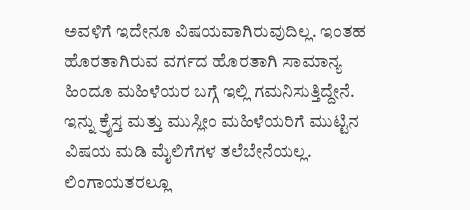ಅವಳಿಗೆ ಇದೇನೂ ವಿಷಯವಾಗಿರುವುದಿಲ್ಲ. ಇಂತಹ ಹೊರತಾಗಿರುವ ವರ್ಗದ ಹೊರತಾಗಿ ಸಾಮಾನ್ಯ ಹಿಂದೂ ಮಹಿಳೆಯರ ಬಗ್ಗೆ ಇಲ್ಲಿ ಗಮನಿಸುತ್ತಿದ್ದೇನೆ.
ಇನ್ನು ಕ್ರೈಸ್ತ ಮತ್ತು ಮುಸ್ಲೀಂ ಮಹಿಳೆಯರಿಗೆ ಮುಟ್ಟಿನ ವಿಷಯ ಮಡಿ ಮೈಲಿಗೆಗಳ ತಲೆಬೇನೆಯಲ್ಲ. ಲಿಂಗಾಯತರಲ್ಲೂ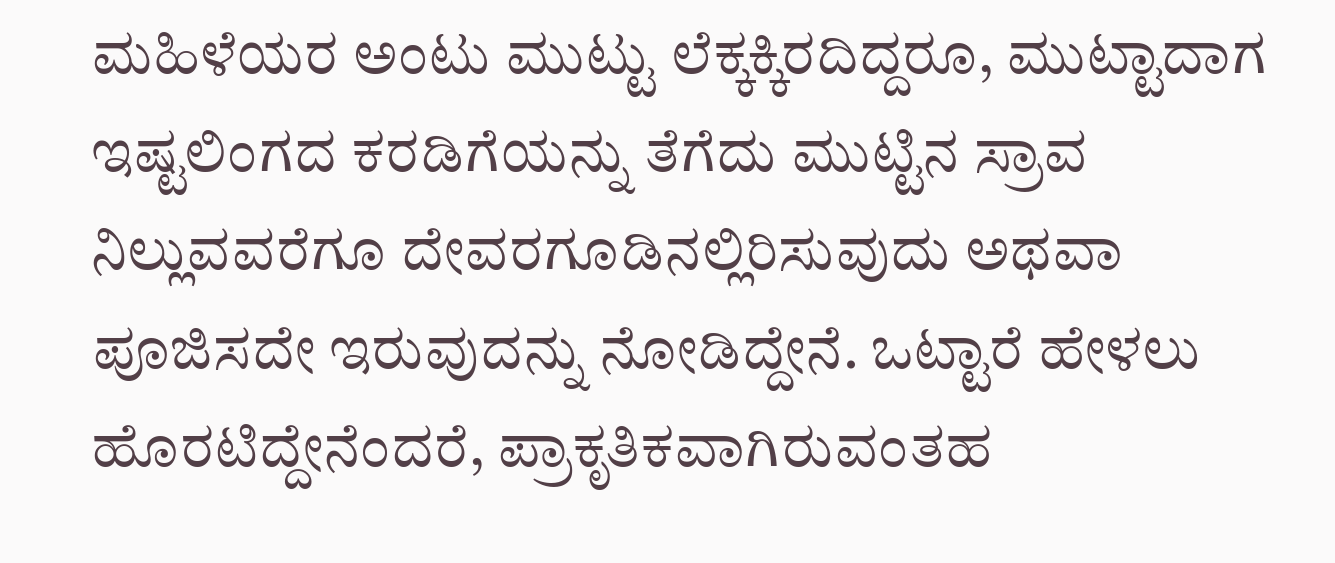ಮಹಿಳೆಯರ ಅಂಟು ಮುಟ್ಟು ಲೆಕ್ಕಕ್ಕಿರದಿದ್ದರೂ, ಮುಟ್ಟಾದಾಗ ಇಷ್ಟಲಿಂಗದ ಕರಡಿಗೆಯನ್ನು ತೆಗೆದು ಮುಟ್ಟಿನ ಸ್ರಾವ ನಿಲ್ಲುವವರೆಗೂ ದೇವರಗೂಡಿನಲ್ಲಿರಿಸುವುದು ಅಥವಾ ಪೂಜಿಸದೇ ಇರುವುದನ್ನು ನೋಡಿದ್ದೇನೆ. ಒಟ್ಟಾರೆ ಹೇಳಲು ಹೊರಟಿದ್ದೇನೆಂದರೆ, ಪ್ರಾಕೃತಿಕವಾಗಿರುವಂತಹ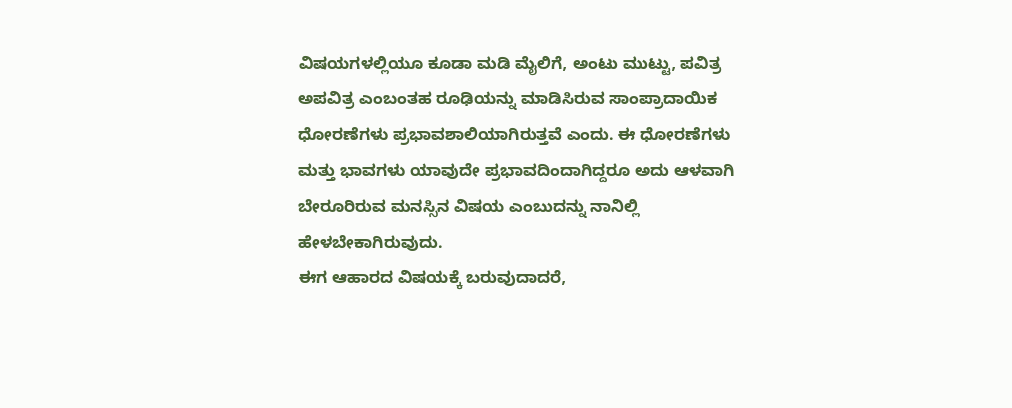ವಿಷಯಗಳಲ್ಲಿಯೂ ಕೂಡಾ ಮಡಿ ಮೈಲಿಗೆ, ಅಂಟು ಮುಟ್ಟು, ಪವಿತ್ರ ಅಪವಿತ್ರ ಎಂಬಂತಹ ರೂಢಿಯನ್ನು ಮಾಡಿಸಿರುವ ಸಾಂಪ್ರಾದಾಯಿಕ ಧೋರಣೆಗಳು ಪ್ರಭಾವಶಾಲಿಯಾಗಿರುತ್ತವೆ ಎಂದು. ಈ ಧೋರಣೆಗಳು ಮತ್ತು ಭಾವಗಳು ಯಾವುದೇ ಪ್ರಭಾವದಿಂದಾಗಿದ್ದರೂ ಅದು ಆಳವಾಗಿ ಬೇರೂರಿರುವ ಮನಸ್ಸಿನ ವಿಷಯ ಎಂಬುದನ್ನು ನಾನಿಲ್ಲಿ ಹೇಳಬೇಕಾಗಿರುವುದು.
ಈಗ ಆಹಾರದ ವಿಷಯಕ್ಕೆ ಬರುವುದಾದರೆ,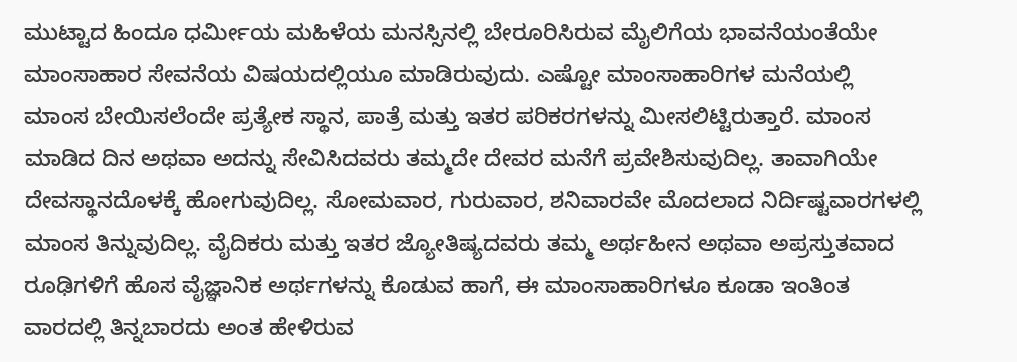ಮುಟ್ಟಾದ ಹಿಂದೂ ಧರ್ಮೀಯ ಮಹಿಳೆಯ ಮನಸ್ಸಿನಲ್ಲಿ ಬೇರೂರಿಸಿರುವ ಮೈಲಿಗೆಯ ಭಾವನೆಯಂತೆಯೇ ಮಾಂಸಾಹಾರ ಸೇವನೆಯ ವಿಷಯದಲ್ಲಿಯೂ ಮಾಡಿರುವುದು. ಎಷ್ಟೋ ಮಾಂಸಾಹಾರಿಗಳ ಮನೆಯಲ್ಲಿ ಮಾಂಸ ಬೇಯಿಸಲೆಂದೇ ಪ್ರತ್ಯೇಕ ಸ್ಥಾನ, ಪಾತ್ರೆ ಮತ್ತು ಇತರ ಪರಿಕರಗಳನ್ನು ಮೀಸಲಿಟ್ಟಿರುತ್ತಾರೆ. ಮಾಂಸ ಮಾಡಿದ ದಿನ ಅಥವಾ ಅದನ್ನು ಸೇವಿಸಿದವರು ತಮ್ಮದೇ ದೇವರ ಮನೆಗೆ ಪ್ರವೇಶಿಸುವುದಿಲ್ಲ. ತಾವಾಗಿಯೇ ದೇವಸ್ಥಾನದೊಳಕ್ಕೆ ಹೋಗುವುದಿಲ್ಲ. ಸೋಮವಾರ, ಗುರುವಾರ, ಶನಿವಾರವೇ ಮೊದಲಾದ ನಿರ್ದಿಷ್ಟವಾರಗಳಲ್ಲಿ ಮಾಂಸ ತಿನ್ನುವುದಿಲ್ಲ. ವೈದಿಕರು ಮತ್ತು ಇತರ ಜ್ಯೋತಿಷ್ಯದವರು ತಮ್ಮ ಅರ್ಥಹೀನ ಅಥವಾ ಅಪ್ರಸ್ತುತವಾದ ರೂಢಿಗಳಿಗೆ ಹೊಸ ವೈಜ್ಞಾನಿಕ ಅರ್ಥಗಳನ್ನು ಕೊಡುವ ಹಾಗೆ, ಈ ಮಾಂಸಾಹಾರಿಗಳೂ ಕೂಡಾ ಇಂತಿಂತ ವಾರದಲ್ಲಿ ತಿನ್ನಬಾರದು ಅಂತ ಹೇಳಿರುವ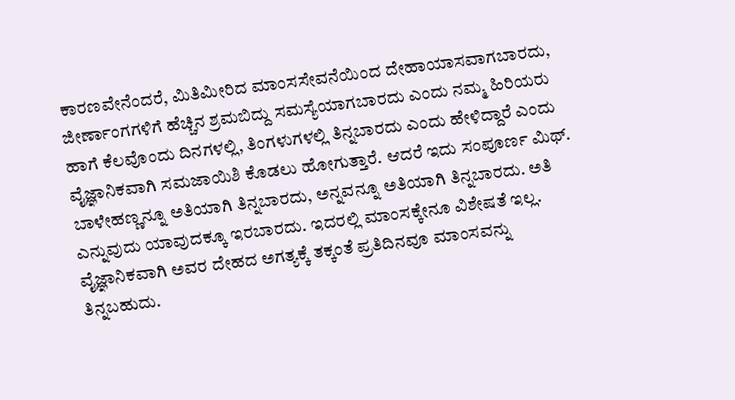ಕಾರಣವೇನೆಂದರೆ, ಮಿತಿಮೀರಿದ ಮಾಂಸಸೇವನೆಯಿಂದ ದೇಹಾಯಾಸವಾಗಬಾರದು, ಜೀರ್ಣಾಂಗಗಳಿಗೆ ಹೆಚ್ಚಿನ ಶ್ರಮಬಿದ್ದು ಸಮಸ್ಯೆಯಾಗಬಾರದು ಎಂದು ನಮ್ಮ ಹಿರಿಯರು ಹಾಗೆ ಕೆಲವೊಂದು ದಿನಗಳಲ್ಲಿ, ತಿಂಗಳುಗಳಲ್ಲಿ ತಿನ್ನಬಾರದು ಎಂದು ಹೇಳಿದ್ದಾರೆ ಎಂದು ವೈಜ್ಞಾನಿಕವಾಗಿ ಸಮಜಾಯಿಶಿ ಕೊಡಲು ಹೋಗುತ್ತಾರೆ. ಆದರೆ ಇದು ಸಂಪೂರ್ಣ ಮಿಥ್. ಬಾಳೇಹಣ್ಣನ್ನೂ ಅತಿಯಾಗಿ ತಿನ್ನಬಾರದು, ಅನ್ನವನ್ನೂ ಅತಿಯಾಗಿ ತಿನ್ನಬಾರದು. ಅತಿ ಎನ್ನುವುದು ಯಾವುದಕ್ಕೂ ಇರಬಾರದು. ಇದರಲ್ಲಿ ಮಾಂಸಕ್ಕೇನೂ ವಿಶೇಷತೆ ಇಲ್ಲ. ವೈಜ್ಞಾನಿಕವಾಗಿ ಅವರ ದೇಹದ ಅಗತ್ಯಕ್ಕೆ ತಕ್ಕಂತೆ ಪ್ರತಿದಿನವೂ ಮಾಂಸವನ್ನು ತಿನ್ನಬಹುದು.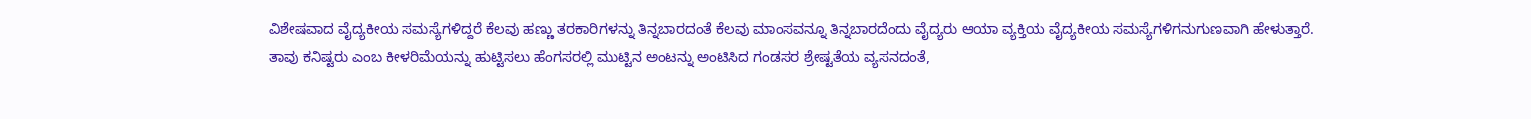ವಿಶೇಷವಾದ ವೈದ್ಯಕೀಯ ಸಮಸ್ಯೆಗಳಿದ್ದರೆ ಕೆಲವು ಹಣ್ಣು ತರಕಾರಿಗಳನ್ನು ತಿನ್ನಬಾರದಂತೆ ಕೆಲವು ಮಾಂಸವನ್ನೂ ತಿನ್ನಬಾರದೆಂದು ವೈದ್ಯರು ಆಯಾ ವ್ಯಕ್ತಿಯ ವೈದ್ಯಕೀಯ ಸಮಸ್ಯೆಗಳಿಗನುಗುಣವಾಗಿ ಹೇಳುತ್ತಾರೆ.
ತಾವು ಕನಿಷ್ಟರು ಎಂಬ ಕೀಳರಿಮೆಯನ್ನು ಹುಟ್ಟಿಸಲು ಹೆಂಗಸರಲ್ಲಿ ಮುಟ್ಟಿನ ಅಂಟನ್ನು ಅಂಟಿಸಿದ ಗಂಡಸರ ಶ್ರೇಷ್ಟತೆಯ ವ್ಯಸನದಂತೆ,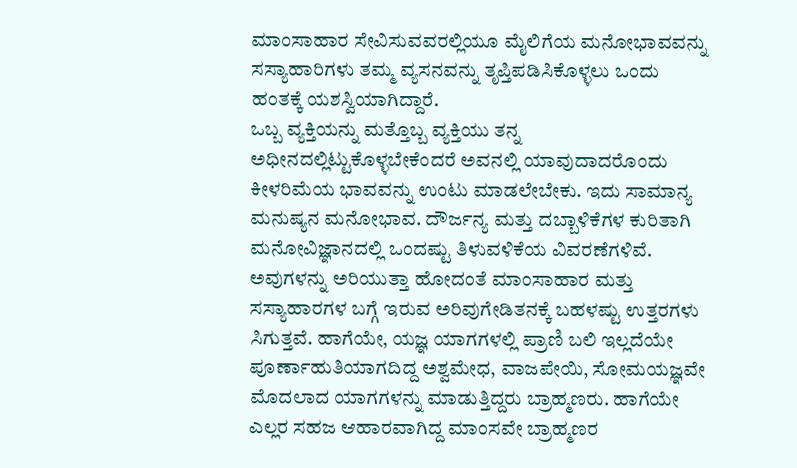ಮಾಂಸಾಹಾರ ಸೇವಿಸುವವರಲ್ಲಿಯೂ ಮೈಲಿಗೆಯ ಮನೋಭಾವವನ್ನು ಸಸ್ಯಾಹಾರಿಗಳು ತಮ್ಮ ವ್ಯಸನವನ್ನು ತೃಪ್ತಿಪಡಿಸಿಕೊಳ್ಳಲು ಒಂದು ಹಂತಕ್ಕೆ ಯಶಸ್ವಿಯಾಗಿದ್ದಾರೆ.
ಒಬ್ಬ ವ್ಯಕ್ತಿಯನ್ನು ಮತ್ತೊಬ್ಬ ವ್ಯಕ್ತಿಯು ತನ್ನ ಅಧೀನದಲ್ಲಿಟ್ಟುಕೊಳ್ಳಬೇಕೆಂದರೆ ಅವನಲ್ಲಿ ಯಾವುದಾದರೊಂದು ಕೀಳರಿಮೆಯ ಭಾವವನ್ನು ಉಂಟು ಮಾಡಲೇಬೇಕು. ಇದು ಸಾಮಾನ್ಯ ಮನುಷ್ಯನ ಮನೋಭಾವ. ದೌರ್ಜನ್ಯ ಮತ್ತು ದಬ್ಬಾಳಿಕೆಗಳ ಕುರಿತಾಗಿ ಮನೋವಿಜ್ಞಾನದಲ್ಲಿ ಒಂದಷ್ಟು ತಿಳುವಳಿಕೆಯ ವಿವರಣೆಗಳಿವೆ. ಅವುಗಳನ್ನು ಅರಿಯುತ್ತಾ ಹೋದಂತೆ ಮಾಂಸಾಹಾರ ಮತ್ತು ಸಸ್ಯಾಹಾರಗಳ ಬಗ್ಗೆ ಇರುವ ಅರಿವುಗೇಡಿತನಕ್ಕೆ ಬಹಳಷ್ಟು ಉತ್ತರಗಳು ಸಿಗುತ್ತವೆ. ಹಾಗೆಯೇ, ಯಜ್ಞ ಯಾಗಗಳಲ್ಲಿ ಪ್ರಾಣಿ ಬಲಿ ಇಲ್ಲದೆಯೇ ಪೂರ್ಣಾಹುತಿಯಾಗದಿದ್ದ ಅಶ್ವಮೇಧ, ವಾಜಪೇಯಿ, ಸೋಮಯಜ್ಞವೇ ಮೊದಲಾದ ಯಾಗಗಳನ್ನು ಮಾಡುತ್ತಿದ್ದರು ಬ್ರಾಹ್ಮಣರು. ಹಾಗೆಯೇ ಎಲ್ಲರ ಸಹಜ ಆಹಾರವಾಗಿದ್ದ ಮಾಂಸವೇ ಬ್ರಾಹ್ಮಣರ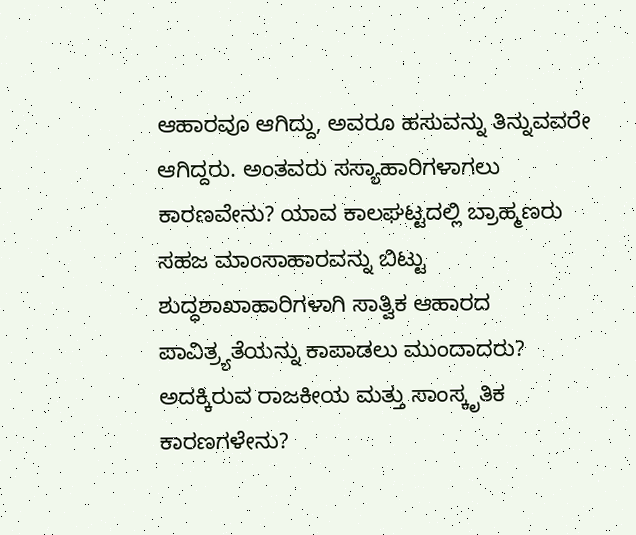ಆಹಾರವೂ ಆಗಿದ್ದು, ಅವರೂ ಹಸುವನ್ನು ತಿನ್ನುವವರೇ ಆಗಿದ್ದರು. ಅಂತವರು ಸಸ್ಯಾಹಾರಿಗಳಾಗಲು ಕಾರಣವೇನು? ಯಾವ ಕಾಲಘಟ್ಟದಲ್ಲಿ ಬ್ರಾಹ್ಮಣರು ಸಹಜ ಮಾಂಸಾಹಾರವನ್ನು ಬಿಟ್ಟು ಶುದ್ಧಶಾಖಾಹಾರಿಗಳಾಗಿ ಸಾತ್ವಿಕ ಆಹಾರದ ಪಾವಿತ್ರ್ಯತೆಯನ್ನು ಕಾಪಾಡಲು ಮುಂದಾದರು? ಅದಕ್ಕಿರುವ ರಾಜಕೀಯ ಮತ್ತು ಸಾಂಸ್ಕೃತಿಕ ಕಾರಣಗಳೇನು?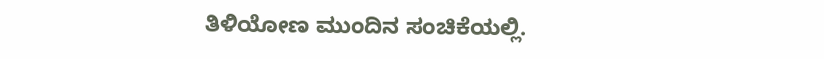ತಿಳಿಯೋಣ ಮುಂದಿನ ಸಂಚಿಕೆಯಲ್ಲಿ.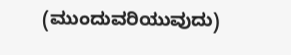(ಮುಂದುವರಿಯುವುದು)